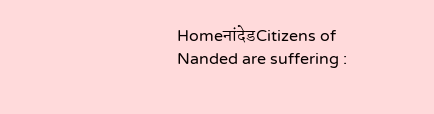HomeनांदेडCitizens of Nanded are suffering :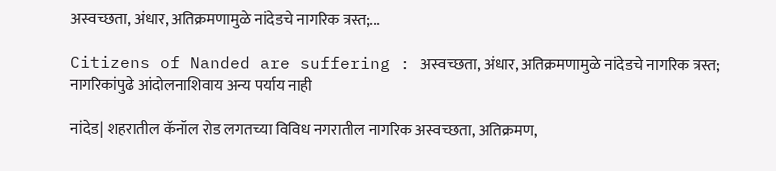अस्वच्छता, अंधार, अतिक्रमणामुळे नांदेडचे नागरिक त्रस्त;...

Citizens of Nanded are suffering : अस्वच्छता, अंधार, अतिक्रमणामुळे नांदेडचे नागरिक त्रस्त; नागरिकांपुढे आंदोलनाशिवाय अन्य पर्याय नाही

नांदेड| शहरातील कॅनॉल रोड लगतच्या विविध नगरातील नागरिक अस्वच्छता, अतिक्रमण,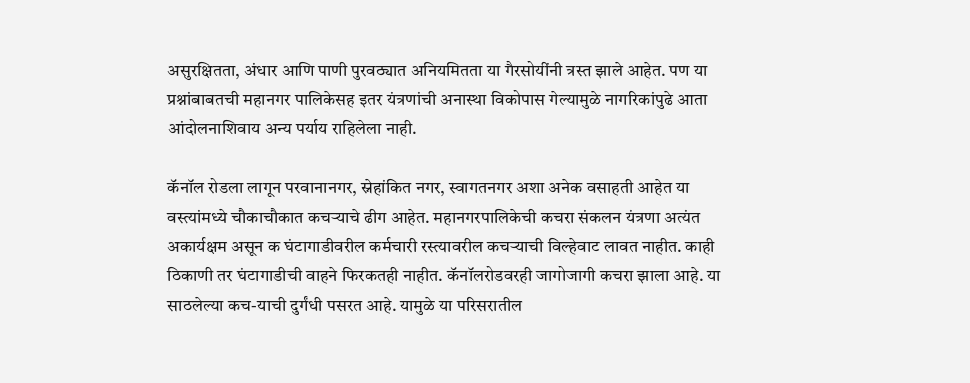असुरक्षितता, अंधार आणि पाणी पुरवठ्यात अनियमितता या गैरसोयींनी त्रस्त झाले आहेत. पण या प्रश्नांबाबतची महानगर पालिकेसह इतर यंत्रणांची अनास्था विकोपास गेल्यामुळे नागरिकांपुढे आता आंदोलनाशिवाय अन्य पर्याय राहिलेला नाही.

कॅनॉल रोडला लागून परवानानगर, स्नेहांकित नगर, स्वागतनगर अशा अनेक वसाहती आहेत या वस्त्यांमध्ये चौकाचौकात कचऱ्याचे ढीग आहेत. महानगरपालिकेची कचरा संकलन यंत्रणा अत्यंत अकार्यक्षम असून क घंटागाडीवरील कर्मचारी रस्त्यावरील कचऱ्याची विल्हेवाट लावत नाहीत. काही ठिकाणी तर घंटागाडीची वाहने फिरकतही नाहीत. कॅनॉलरोडवरही जागोजागी कचरा झाला आहे. या साठलेल्या कच-याची दुर्गंधी पसरत आहे. यामुळे या परिसरातील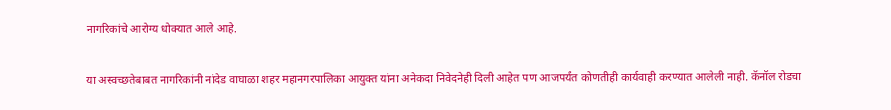नागरिकांचे आरोग्य धोक्यात आले आहे.

या अस्वच्छतेबाबत नागरिकांनी नांदेड वाघाळा शहर महानगरपालिका आयुक्त यांना अनेकदा निवेदनेही दिली आहेत पण आजपर्यंत कोणतीही कार्यवाही करण्यात आलेली नाही. कॅनॉल रोडचा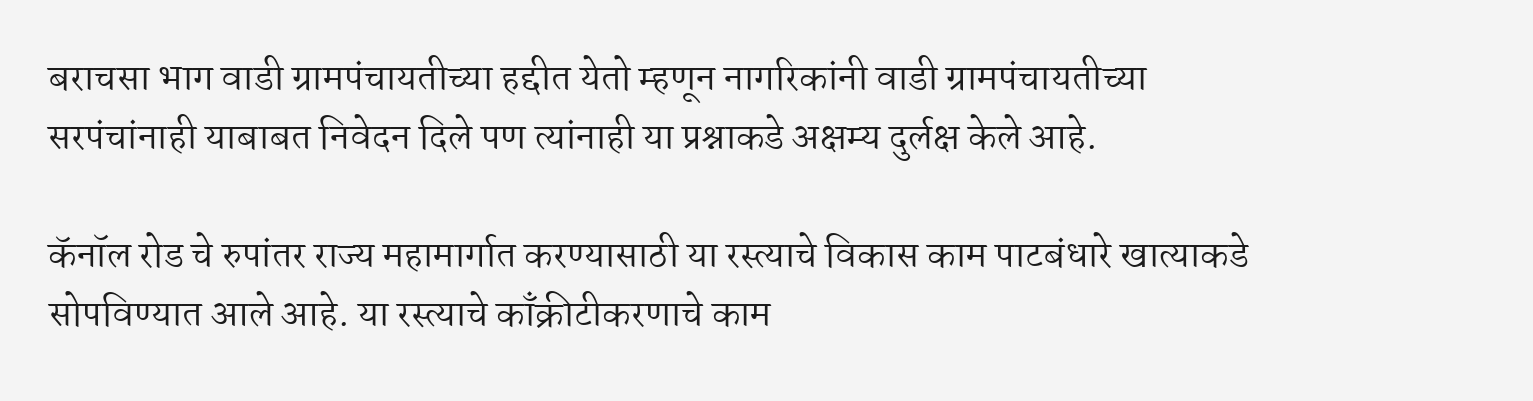बराचसा भाग वाडी ग्रामपंचायतीच्या हद्दीत येतो म्हणून नागरिकांनी वाडी ग्रामपंचायतीच्या सरपंचांनाही याबाबत निवेदन दिले पण त्यांनाही या प्रश्नाकडे अक्षम्य दुर्लक्ष केले आहे.

कॅनॉल रोड चे रुपांतर राज्य महामार्गात करण्यासाठी या रस्त्याचे विकास काम पाटबंधारे खात्याकडे सोपविण्यात आले आहे. या रस्त्याचे काँक्रीटीकरणाचे काम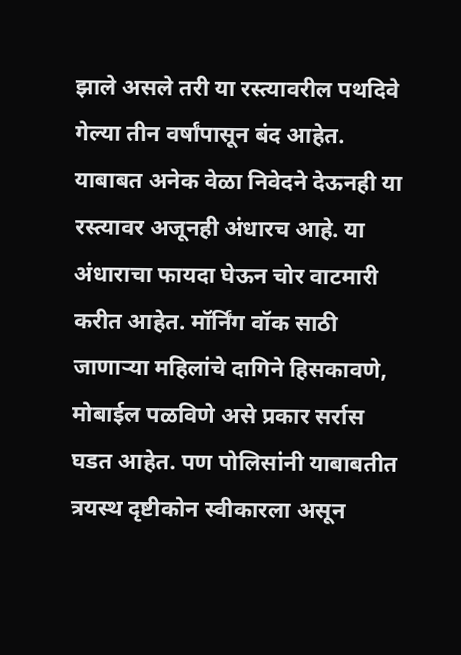झाले असले तरी या रस्त्यावरील पथदिवे गेल्या तीन वर्षांपासून बंद आहेत. याबाबत अनेक वेळा निवेदने देऊनही या रस्त्यावर अजूनही अंधारच आहे. या अंधाराचा फायदा घेऊन चोर वाटमारी करीत आहेत. मॉर्निंग वॉक साठी जाणाऱ्या महिलांचे दागिने हिसकावणे, मोबाईल पळविणे असे प्रकार सर्रास घडत आहेत. पण पोलिसांनी याबाबतीत त्रयस्थ दृष्टीकोन स्वीकारला असून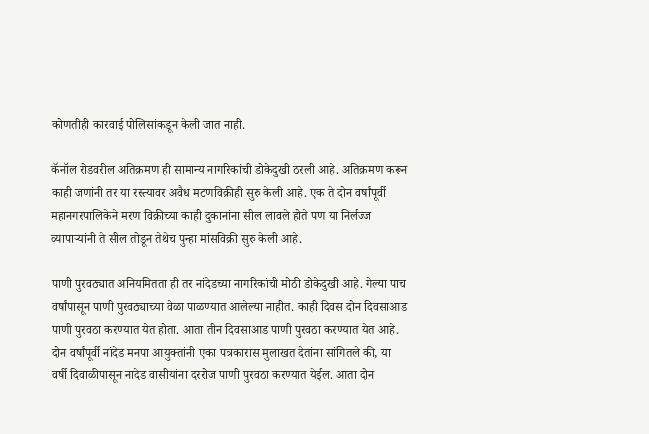कोणतीही कारवाई पोलिसांकडून केली जात नाही.

कॅनॉल रोडवरील अतिक्रमण ही सामान्य नागरिकांची डोकेदुखी ठरली आहे. अतिक्रमण करून काही जणांनी तर या रस्त्यावर अवैध मटणविक्रीही सुरु केली आहे. एक ते दोन वर्षांपूर्वी महानगरपालिकेने मरण विक्रीच्या काही दुकानांना सील लावले होते पण या निर्लज्ज व्यापाऱ्यांनी ते सील तोडून तेथेच पुन्हा मांसविक्री सुरु केली आहे.

पाणी पुरवठ्यात अनियमितता ही तर नांदेडच्या नागरिकांची मोठी डोकेदुखी आहे. गेल्या पाच वर्षांपासून पाणी पुरवठ्याच्या वेळा पाळण्यात आलेल्या नाहीत. काही दिवस दोन दिवसाआड पाणी पुरवठा करण्यात येत होता. आता तीन दिवसाआड पाणी पुरवठा करण्यात येत आहे. दोन वर्षांपूर्वी नांदेड मनपा आयुक्तांनी एका पत्रकारास मुलाखत देतांना सांगितले की, या वर्षी दिवाळीपासून नादेड वासीयांना दररोज पाणी पुरवठा करण्यात येईल. आता दोन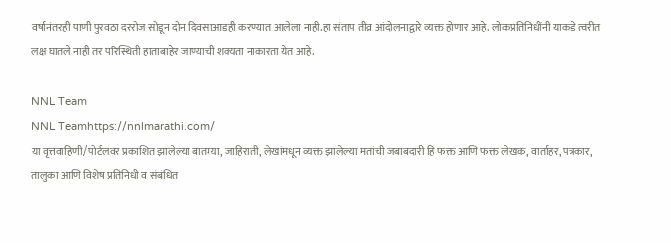वर्षानंतरही पाणी पुरवठा दररोज सोडून दोन दिवसाआडही करण्यात आलेला नाही.हा संताप तीव्र आंदोलनाद्वारे व्यक्त होणार आहे. लोकप्रतिनिधींनी याकडे त्वरीत लक्ष घातले नाही तर परिस्थिती हाताबाहेर जाण्याची शक्यता नाकारता येत आहे.

NNL Team
NNL Teamhttps://nnlmarathi.com/
या वृत्तवाहिणी/पोर्टलवर प्रकाशित झालेल्या बातम्या, जाहिराती, लेखांमधून व्यक्त झालेल्या मतांची जबाबदारी हि फक्त आणि फक्त लेखक, वार्ताहर, पत्रकार, तालुका आणि विशेष प्रतिनिधी व संबंधित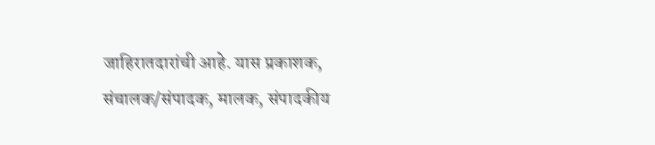जाहिरातदारांची आहे. यास प्रकाशक, संचालक/संपादक, मालक, संपादकीय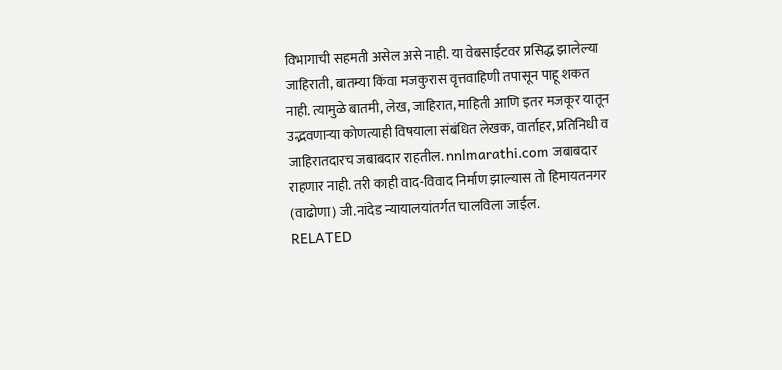विभागाची सहमती असेल असे नाही. या वेबसाईटवर प्रसिद्ध झालेल्या जाहिराती, बातम्या किंवा मजकुरास वृत्तवाहिणी तपासून पाहू शकत नाही. त्यामुळे बातमी, लेख, जाहिरात, माहिती आणि इतर मजकूर यातून उद्भवणाऱ्या कोणत्याही विषयाला संबंधित लेखक, वार्ताहर, प्रतिनिधी व जाहिरातदारच जबाबदार राहतील. nnlmarathi.com जबाबदार राहणार नाही. तरी काही वाद-विवाद निर्माण झाल्यास तो हिमायतनगर (वाढोणा) जी.नांदेड न्यायालयांतर्गत चालविला जाईल.
RELATED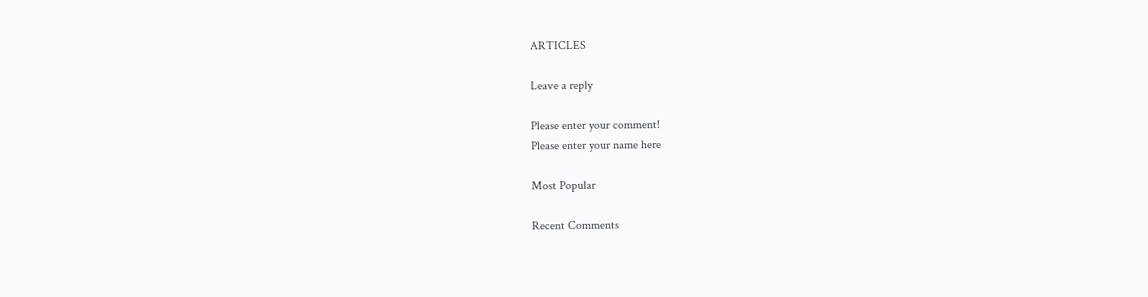ARTICLES

Leave a reply

Please enter your comment!
Please enter your name here

Most Popular

Recent Comments